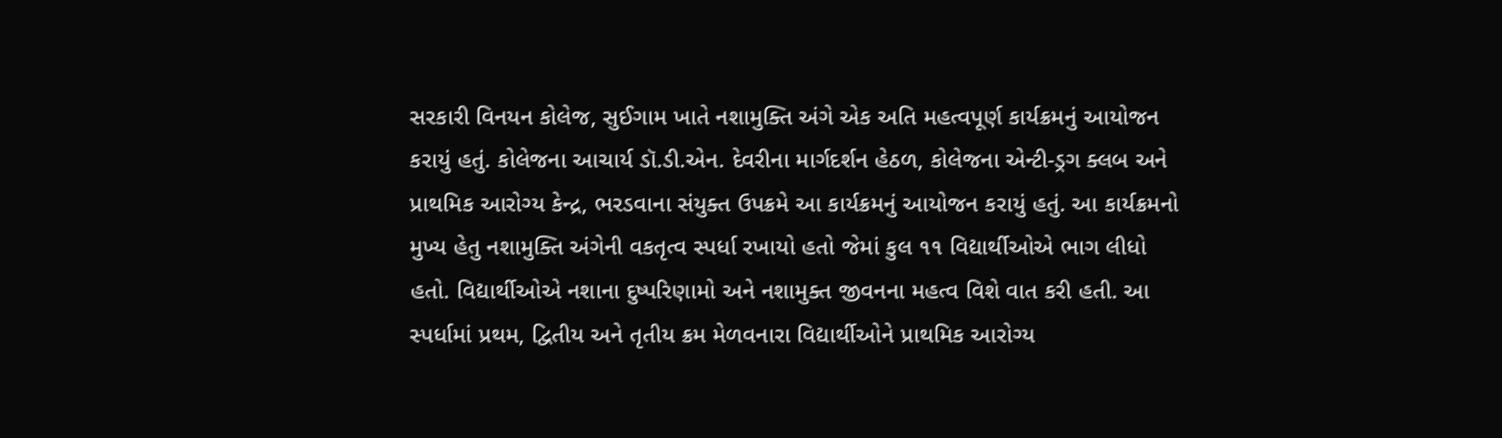સરકારી વિનયન કોલેજ, સુઈગામ ખાતે નશામુક્તિ અંગે એક અતિ મહત્વપૂર્ણ કાર્યક્રમનું આયોજન કરાયું હતું. કોલેજના આચાર્ય ડૉ.ડી.એન. દેવરીના માર્ગદર્શન હેઠળ, કોલેજના એન્ટી-ડ્રગ ક્લબ અને પ્રાથમિક આરોગ્ય કેન્દ્ર, ભરડવાના સંયુક્ત ઉપક્રમે આ કાર્યક્રમનું આયોજન કરાયું હતું. આ કાર્યક્રમનો મુખ્ય હેતુ નશામુક્તિ અંગેની વકતૃત્વ સ્પર્ધા રખાયો હતો જેમાં કુલ ૧૧ વિદ્યાર્થીઓએ ભાગ લીધો હતો. વિદ્યાર્થીઓએ નશાના દુષ્પરિણામો અને નશામુક્ત જીવનના મહત્વ વિશે વાત કરી હતી. આ સ્પર્ધામાં પ્રથમ, દ્વિતીય અને તૃતીય ક્રમ મેળવનારા વિદ્યાર્થીઓને પ્રાથમિક આરોગ્ય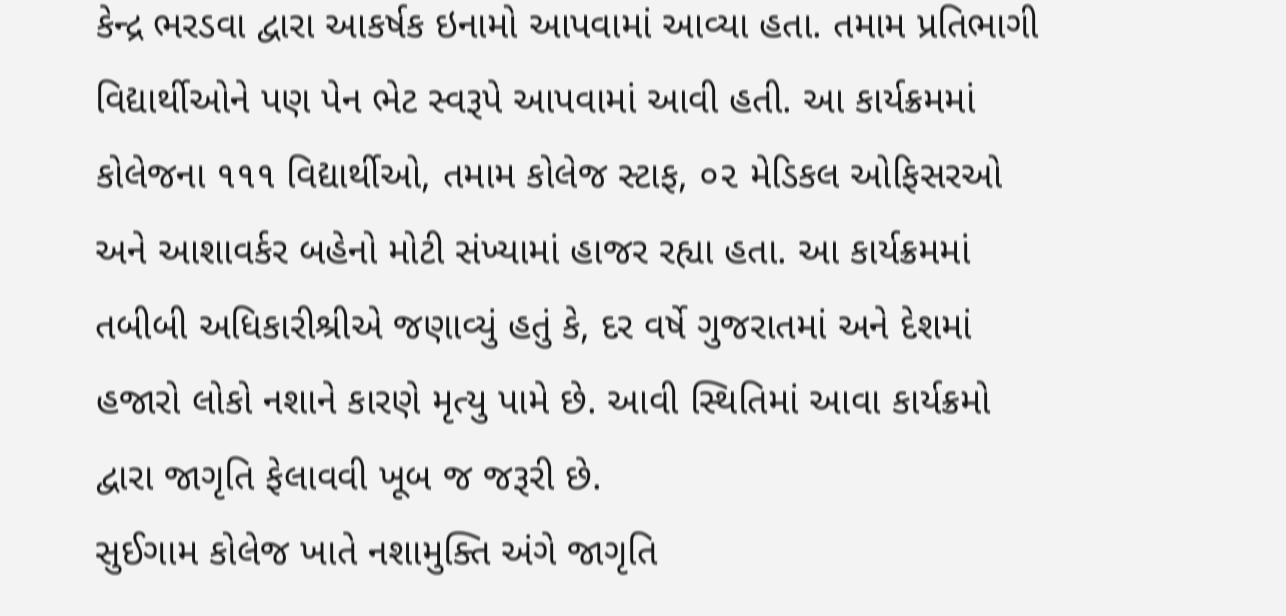કેન્દ્ર ભરડવા દ્વારા આકર્ષક ઇનામો આપવામાં આવ્યા હતા. તમામ પ્રતિભાગી વિદ્યાર્થીઓને પણ પેન ભેટ સ્વરૂપે આપવામાં આવી હતી. આ કાર્યક્રમમાં કોલેજના ૧૧૧ વિદ્યાર્થીઓ, તમામ કોલેજ સ્ટાફ, ૦૨ મેડિકલ ઓફિસરઓ અને આશાવર્કર બહેનો મોટી સંખ્યામાં હાજર રહ્યા હતા. આ કાર્યક્રમમાં તબીબી અધિકારીશ્રીએ જણાવ્યું હતું કે, દર વર્ષે ગુજરાતમાં અને દેશમાં હજારો લોકો નશાને કારણે મૃત્યુ પામે છે. આવી સ્થિતિમાં આવા કાર્યક્રમો દ્વારા જાગૃતિ ફેલાવવી ખૂબ જ જરૂરી છે.
સુઈગામ કોલેજ ખાતે નશામુક્તિ અંગે જાગૃતિ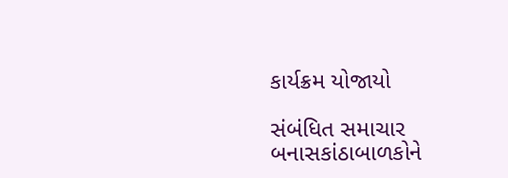કાર્યક્રમ યોજાયો

સંબંધિત સમાચાર
બનાસકાંઠાબાળકોને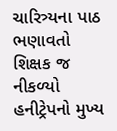ચારિત્ર્યના પાઠ ભણાવતો શિક્ષક જ નીકળ્યો હનીટ્રેપનો મુખ્ય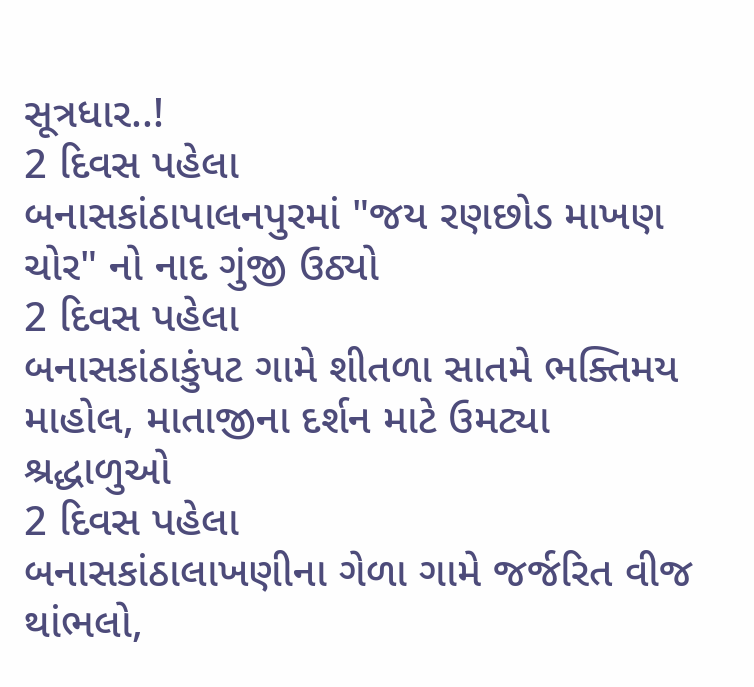સૂત્રધાર..!
2 દિવસ પહેલા
બનાસકાંઠાપાલનપુરમાં "જય રણછોડ માખણ ચોર" નો નાદ ગુંજી ઉઠ્યો
2 દિવસ પહેલા
બનાસકાંઠાકુંપટ ગામે શીતળા સાતમે ભક્તિમય માહોલ, માતાજીના દર્શન માટે ઉમટ્યા શ્રદ્ધાળુઓ
2 દિવસ પહેલા
બનાસકાંઠાલાખણીના ગેળા ગામે જર્જરિત વીજ થાંભલો,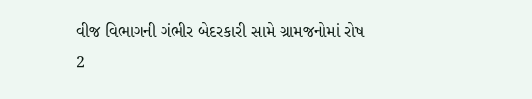વીજ વિભાગની ગંભીર બેદરકારી સામે ગ્રામજનોમાં રોષ
2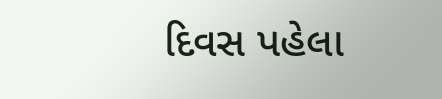દિવસ પહેલા